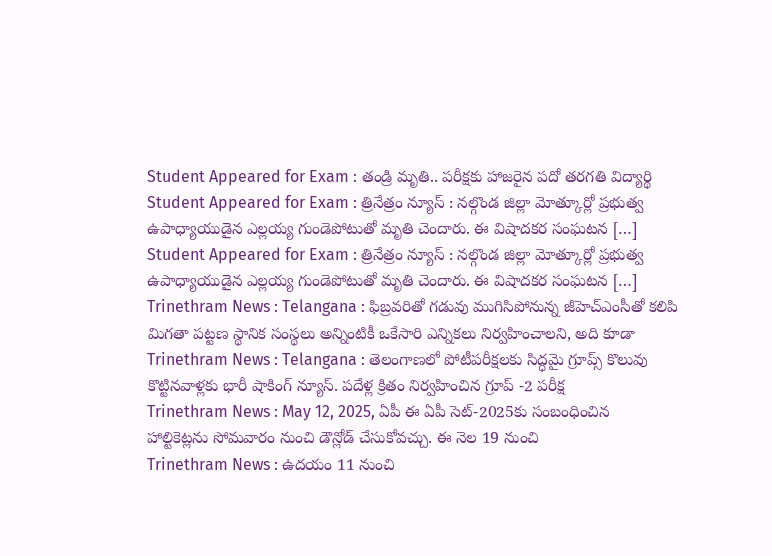Student Appeared for Exam : తండ్రి మృతి.. పరీక్షకు హాజరైన పదో తరగతి విద్యార్థి
Student Appeared for Exam : త్రినేత్రం న్యూస్ : నల్గొండ జిల్లా మోత్కూర్లో ప్రభుత్వ ఉపాధ్యాయుడైన ఎల్లయ్య గుండెపోటుతో మృతి చెందారు. ఈ విషాదకర సంఘటన […]
Student Appeared for Exam : త్రినేత్రం న్యూస్ : నల్గొండ జిల్లా మోత్కూర్లో ప్రభుత్వ ఉపాధ్యాయుడైన ఎల్లయ్య గుండెపోటుతో మృతి చెందారు. ఈ విషాదకర సంఘటన […]
Trinethram News : Telangana : ఫిబ్రవరితో గడువు ముగిసిపోనున్న జీహెచ్ఎంసీతో కలిపి మిగతా పట్టణ స్థానిక సంస్థలు అన్నింటికీ ఒకేసారి ఎన్నికలు నిర్వహించాలని, అది కూడా
Trinethram News : Telangana : తెలంగాణలో పోటీపరీక్షలకు సిద్ధమై గ్రూప్స్ కొలువు కొట్టినవాళ్లకు భారీ షాకింగ్ న్యూస్. పదేళ్ల క్రితం నిర్వహించిన గ్రూప్ -2 పరీక్ష
Trinethram News : May 12, 2025, ఏపీ ఈ ఏపీ సెట్-2025కు సంబంధించిన హాల్టికెట్లను సోమవారం నుంచి డౌన్లోడ్ చేసుకోవచ్చు. ఈ నెల 19 నుంచి
Trinethram News : ఉదయం 11 నుంచి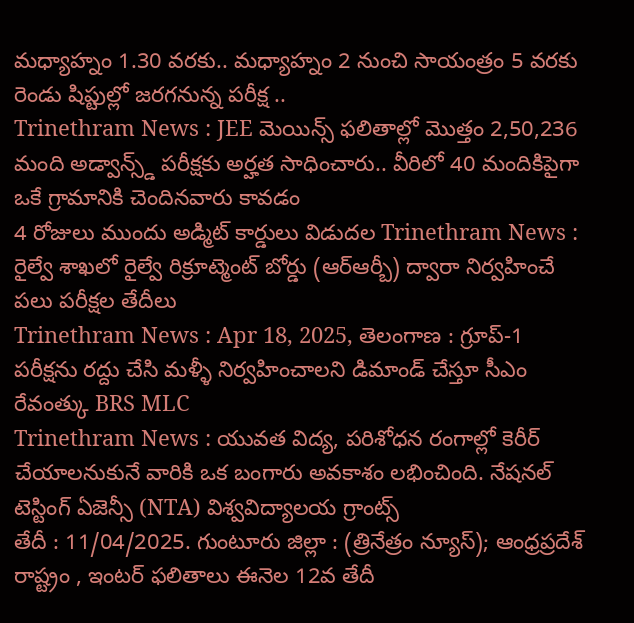మధ్యాహ్నం 1.30 వరకు.. మధ్యాహ్నం 2 నుంచి సాయంత్రం 5 వరకు రెండు షిప్టుల్లో జరగనున్న పరీక్ష ..
Trinethram News : JEE మెయిన్స్ ఫలితాల్లో మొత్తం 2,50,236 మంది అడ్వాన్స్డ్ పరీక్షకు అర్హత సాధించారు.. వీరిలో 40 మందికిపైగా ఒకే గ్రామానికి చెందినవారు కావడం
4 రోజులు ముందు అడ్మిట్ కార్డులు విడుదల Trinethram News : రైల్వే శాఖలో రైల్వే రిక్రూట్మెంట్ బోర్డు (ఆర్ఆర్బీ) ద్వారా నిర్వహించే పలు పరీక్షల తేదీలు
Trinethram News : Apr 18, 2025, తెలంగాణ : గ్రూప్-1 పరీక్షను రద్దు చేసి మళ్ళీ నిర్వహించాలని డిమాండ్ చేస్తూ సీఎం రేవంత్కు BRS MLC
Trinethram News : యువత విద్య, పరిశోధన రంగాల్లో కెరీర్ చేయాలనుకునే వారికి ఒక బంగారు అవకాశం లభించింది. నేషనల్ టెస్టింగ్ ఏజెన్సీ (NTA) విశ్వవిద్యాలయ గ్రాంట్స్
తేదీ : 11/04/2025. గుంటూరు జిల్లా : (త్రినేత్రం న్యూస్); ఆంధ్రప్రదేశ్ రాష్ట్రం , ఇంటర్ ఫలితాలు ఈనెల 12వ తేదీ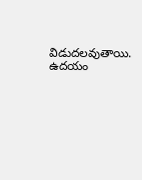విడుదలవుతాయి. ఉదయం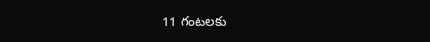11 గంటలకు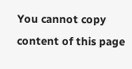You cannot copy content of this page